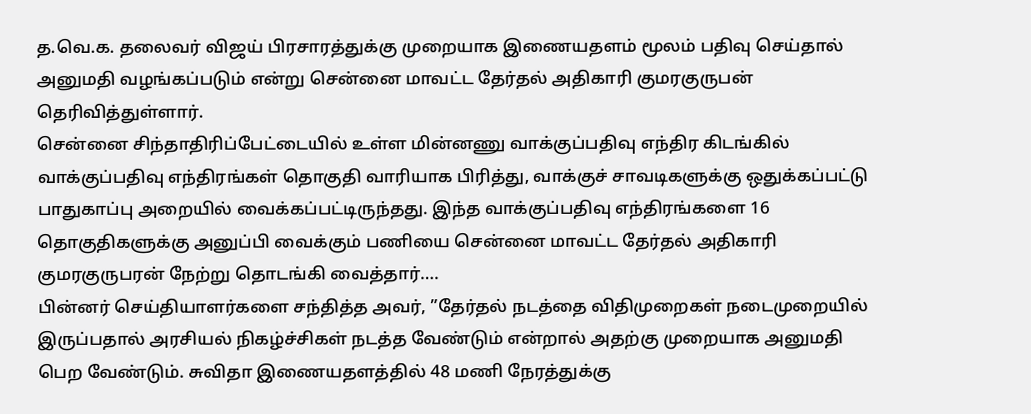த.வெ.க. தலைவர் விஜய் பிரசாரத்துக்கு முறையாக இணையதளம் மூலம் பதிவு செய்தால் அனுமதி வழங்கப்படும் என்று சென்னை மாவட்ட தேர்தல் அதிகாரி குமரகுருபன் தெரிவித்துள்ளார்.
சென்னை சிந்தாதிரிப்பேட்டையில் உள்ள மின்னணு வாக்குப்பதிவு எந்திர கிடங்கில் வாக்குப்பதிவு எந்திரங்கள் தொகுதி வாரியாக பிரித்து, வாக்குச் சாவடிகளுக்கு ஒதுக்கப்பட்டு பாதுகாப்பு அறையில் வைக்கப்பட்டிருந்தது. இந்த வாக்குப்பதிவு எந்திரங்களை 16 தொகுதிகளுக்கு அனுப்பி வைக்கும் பணியை சென்னை மாவட்ட தேர்தல் அதிகாரி குமரகுருபரன் நேற்று தொடங்கி வைத்தார்….
பின்னர் செய்தியாளர்களை சந்தித்த அவர், ”தேர்தல் நடத்தை விதிமுறைகள் நடைமுறையில் இருப்பதால் அரசியல் நிகழ்ச்சிகள் நடத்த வேண்டும் என்றால் அதற்கு முறையாக அனுமதி பெற வேண்டும். சுவிதா இணையதளத்தில் 48 மணி நேரத்துக்கு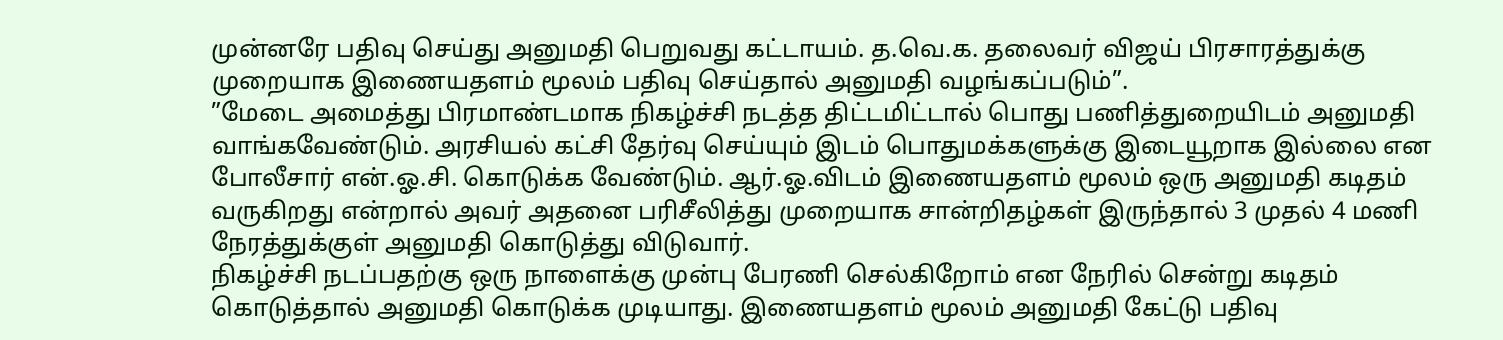முன்னரே பதிவு செய்து அனுமதி பெறுவது கட்டாயம். த.வெ.க. தலைவர் விஜய் பிரசாரத்துக்கு முறையாக இணையதளம் மூலம் பதிவு செய்தால் அனுமதி வழங்கப்படும்”.
”மேடை அமைத்து பிரமாண்டமாக நிகழ்ச்சி நடத்த திட்டமிட்டால் பொது பணித்துறையிடம் அனுமதி வாங்கவேண்டும். அரசியல் கட்சி தேர்வு செய்யும் இடம் பொதுமக்களுக்கு இடையூறாக இல்லை என போலீசார் என்.ஓ.சி. கொடுக்க வேண்டும். ஆர்.ஓ.விடம் இணையதளம் மூலம் ஒரு அனுமதி கடிதம் வருகிறது என்றால் அவர் அதனை பரிசீலித்து முறையாக சான்றிதழ்கள் இருந்தால் 3 முதல் 4 மணி நேரத்துக்குள் அனுமதி கொடுத்து விடுவார்.
நிகழ்ச்சி நடப்பதற்கு ஒரு நாளைக்கு முன்பு பேரணி செல்கிறோம் என நேரில் சென்று கடிதம் கொடுத்தால் அனுமதி கொடுக்க முடியாது. இணையதளம் மூலம் அனுமதி கேட்டு பதிவு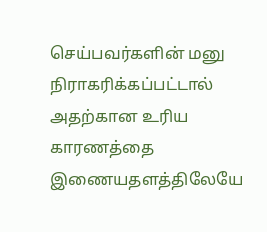செய்பவர்களின் மனு நிராகரிக்கப்பட்டால் அதற்கான உரிய காரணத்தை இணையதளத்திலேயே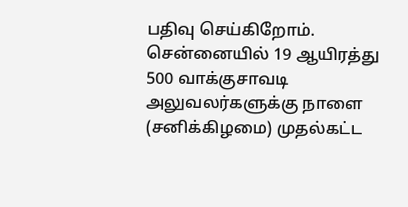பதிவு செய்கிறோம். சென்னையில் 19 ஆயிரத்து 500 வாக்குசாவடி அலுவலர்களுக்கு நாளை (சனிக்கிழமை) முதல்கட்ட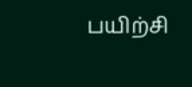பயிற்சி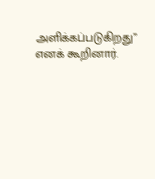அளிக்கப்படுகிறது” எனக் கூறினார்.